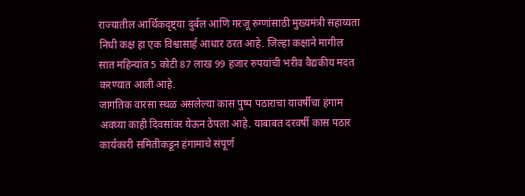राज्यातील आर्थिकदृष्ट्या दुर्बल आणि गरजू रुग्णांसाठी मुख्यमंत्री सहाय्यता निधी कक्ष हा एक विश्वासार्ह आधार ठरत आहे. जिल्हा कक्षाने मागील सात महिन्यांत 5 कोटी 87 लाख 99 हजार रुपयांची भरीव वैद्यकीय मदत करण्यात आली आहे.
जागतिक वारसा स्थळ असलेल्या कास पुष्प पठाराचा यावर्षीचा हंगाम अवघ्या काही दिवसांवर येऊन ठेपला आहे. याबाबत दरवर्षी कास पठार कार्यकारी समितीकडून हंगामाचे संपूर्ण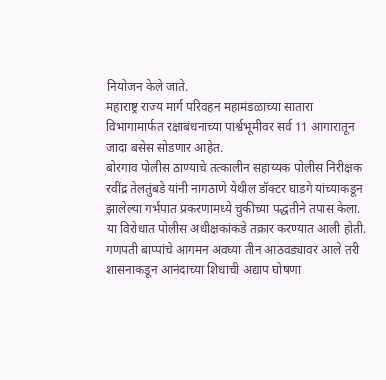नियोजन केले जाते.
महाराष्ट्र राज्य मार्ग परिवहन महामंडळाच्या सातारा विभागामार्फत रक्षाबंधनाच्या पार्श्वभूमीवर सर्व 11 आगारातून जादा बसेस सोडणार आहेत.
बोरगाव पोलीस ठाण्याचे तत्कालीन सहाय्यक पोलीस निरीक्षक रवींद्र तेलतुंबडे यांनी नागठाणे येथील डॉक्टर घाडगे यांच्याकडून झालेल्या गर्भपात प्रकरणामध्ये चुकीच्या पद्धतीने तपास केला. या विरोधात पोलीस अधीक्षकांकडे तक्रार करण्यात आली होती.
गणपती बाप्पांचे आगमन अवघ्या तीन आठवड्यावर आले तरी शासनाकडून आनंदाच्या शिधाची अद्याप घोषणा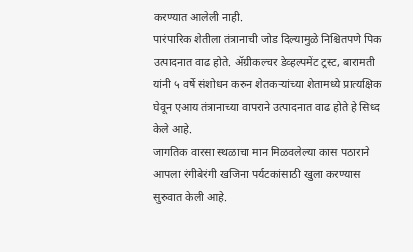करण्यात आलेली नाही.
पारंपारिक शेतीला तंत्रानाची जोड दिल्यामुळे निश्चितपणे पिक उत्पादनात वाढ होते. ॲग्रीकल्चर डेव्हल्पमेंट ट्रस्ट, बारामती यांनी ५ वर्षे संशोधन करुन शेतकऱ्यांच्या शेतामध्ये प्रात्यक्षिक घेवून एआय तंत्रानाच्या वापराने उत्पादनात वाढ होते हे सिध्द केले आहे.
जागतिक वारसा स्थळाचा मान मिळवलेल्या कास पठाराने आपला रंगीबेरंगी खजिना पर्यटकांसाठी खुला करण्यास सुरुवात केली आहे.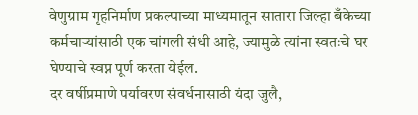वेणुग्राम गृहनिर्माण प्रकल्पाच्या माध्यमातून सातारा जिल्हा बँकेच्या कर्मचाऱ्यांसाठी एक चांगली संधी आहे, ज्यामुळे त्यांना स्वतःचे घर घेण्याचे स्वप्न पूर्ण करता येईल.
दर वर्षीप्रमाणे पर्यावरण संवर्धनासाठी यंदा जुलै,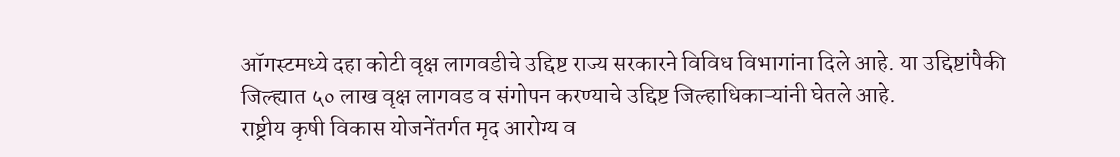ऑगस्टमध्ये दहा कोटी वृक्ष लागवडीचे उद्दिष्ट राज्य सरकारने विविध विभागांना दिले आहे. या उद्दिष्टांपैकी जिल्ह्यात ५० लाख वृक्ष लागवड व संगोपन करण्याचे उद्दिष्ट जिल्हाधिकाऱ्यांनी घेतले आहे.
राष्ट्रीय कृषी विकास योजनेंतर्गत मृद आरोग्य व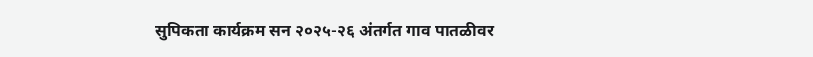सुपिकता कार्यक्रम सन २०२५-२६ अंतर्गत गाव पातळीवर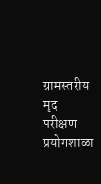ग्रामस्तरीय मृद परीक्षण प्रयोगशाळा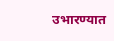उभारण्यात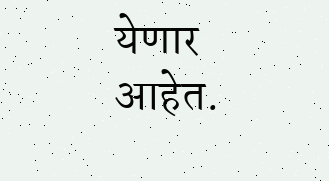येणार आहेत.